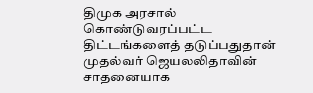திமுக அரசால் கொண்டுவரப்பட்ட திட்டங்களைத் தடுப்பதுதான் முதல்வர் ஜெயலலிதாவின் சாதனையாக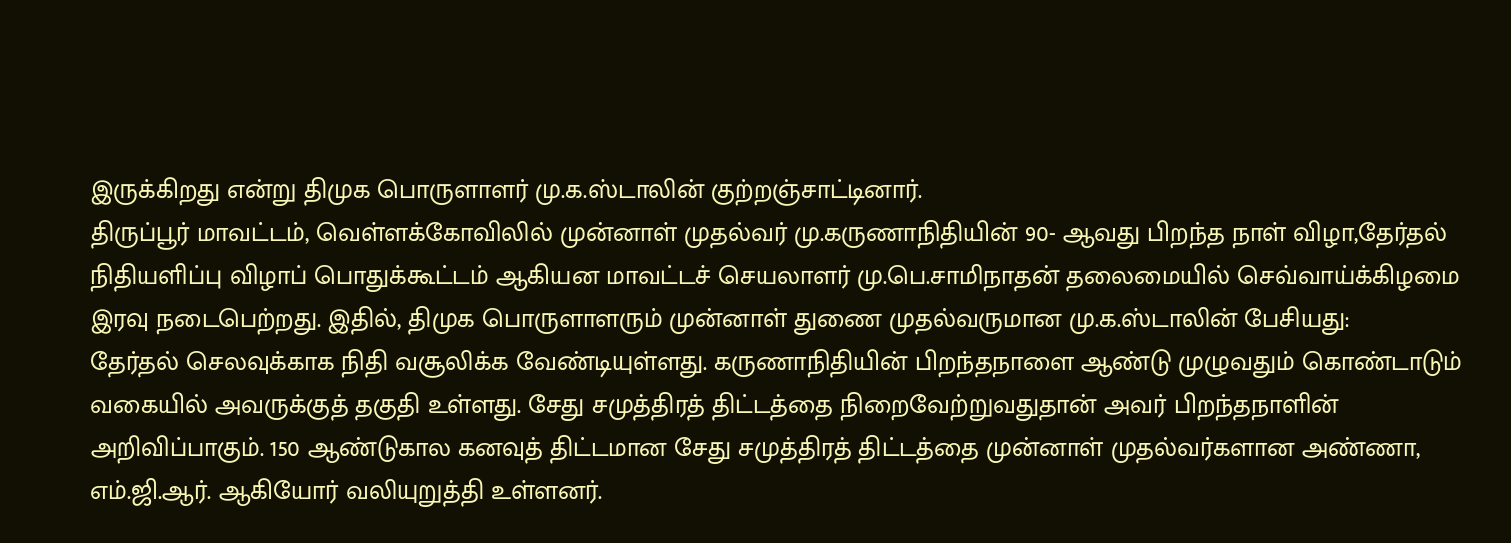இருக்கிறது என்று திமுக பொருளாளர் மு.க.ஸ்டாலின் குற்றஞ்சாட்டினார்.
திருப்பூர் மாவட்டம், வெள்ளக்கோவிலில் முன்னாள் முதல்வர் மு.கருணாநிதியின் 90- ஆவது பிறந்த நாள் விழா,தேர்தல் நிதியளிப்பு விழாப் பொதுக்கூட்டம் ஆகியன மாவட்டச் செயலாளர் மு.பெ.சாமிநாதன் தலைமையில் செவ்வாய்க்கிழமை இரவு நடைபெற்றது. இதில், திமுக பொருளாளரும் முன்னாள் துணை முதல்வருமான மு.க.ஸ்டாலின் பேசியது:
தேர்தல் செலவுக்காக நிதி வசூலிக்க வேண்டியுள்ளது. கருணாநிதியின் பிறந்தநாளை ஆண்டு முழுவதும் கொண்டாடும் வகையில் அவருக்குத் தகுதி உள்ளது. சேது சமுத்திரத் திட்டத்தை நிறைவேற்றுவதுதான் அவர் பிறந்தநாளின் அறிவிப்பாகும். 150 ஆண்டுகால கனவுத் திட்டமான சேது சமுத்திரத் திட்டத்தை முன்னாள் முதல்வர்களான அண்ணா, எம்.ஜி.ஆர். ஆகியோர் வலியுறுத்தி உள்ளனர்.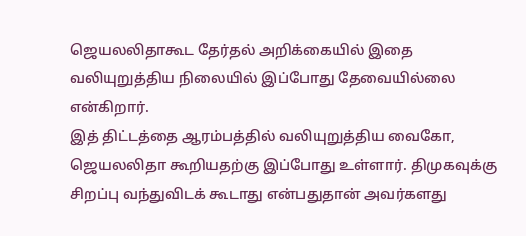ஜெயலலிதாகூட தேர்தல் அறிக்கையில் இதை வலியுறுத்திய நிலையில் இப்போது தேவையில்லை என்கிறார்.
இத் திட்டத்தை ஆரம்பத்தில் வலியுறுத்திய வைகோ, ஜெயலலிதா கூறியதற்கு இப்போது உள்ளார். திமுகவுக்கு சிறப்பு வந்துவிடக் கூடாது என்பதுதான் அவர்களது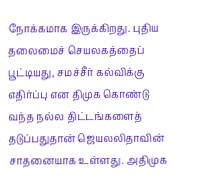நோக்கமாக இருக்கிறது. புதிய தலைமைச் செயலகத்தைப் பூட்டியது, சமச்சீர் கல்விக்கு எதிர்ப்பு என திமுக கொண்டு வந்த நல்ல திட்டங்களைத் தடுப்பதுதான் ஜெயலலிதாவின் சாதனையாக உள்ளது. அதிமுக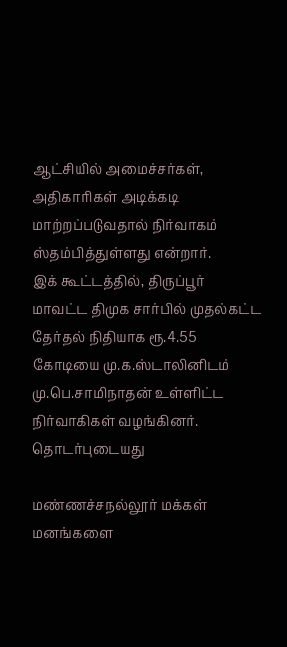ஆட்சியில் அமைச்சர்கள், அதிகாரிகள் அடிக்கடி மாற்றப்படுவதால் நிர்வாகம் ஸ்தம்பித்துள்ளது என்றார்.
இக் கூட்டத்தில், திருப்பூர் மாவட்ட திமுக சார்பில் முதல்கட்ட தேர்தல் நிதியாக ரூ.4.55 கோடியை மு.க.ஸ்டாலினிடம் மு.பெ.சாமிநாதன் உள்ளிட்ட நிர்வாகிகள் வழங்கினர்.
தொடர்புடையது

மண்ணச்சநல்லூர் மக்கள் மனங்களை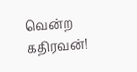வென்ற கதிரவன்!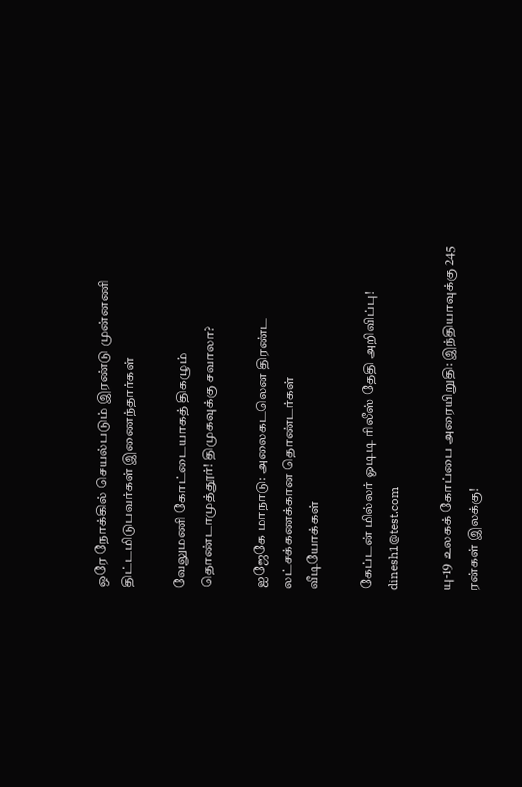ஒரே நோக்கில் செயல்படும் இரண்டு முன்னணி திட்டமிடுபவர்கள் இணைந்தார்கள்

வேலுமணி கோட்டையாகத் திகழும் தொண்டாமுத்தூர்! திமுகவுக்கு சவாலா?

ஐஜேகே மாநாடு: அலைகடலென திரண்ட லட்சக்கணக்கான தொண்டர்கள்
வீடியோக்கள்

கேப்டன் மில்லர் ஓடிடி ரிலீஸ் தேதி அறிவிப்பு!
dinesh1@test.com

யு-19 உலகக் கோப்பை அரையிறுதி: இந்தியாவுக்கு 245 ரன்கள் இலக்கு!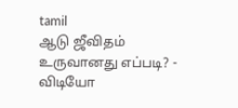tamil
ஆடு ஜீவிதம் உருவானது எப்படி? - விடியோ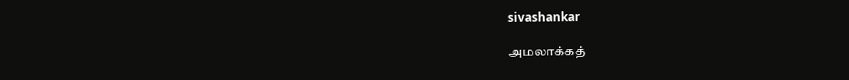sivashankar

அமலாக்கத்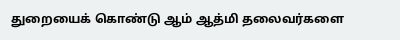துறையைக் கொண்டு ஆம் ஆத்மி தலைவர்களை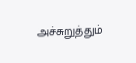அச்சுறுத்தும்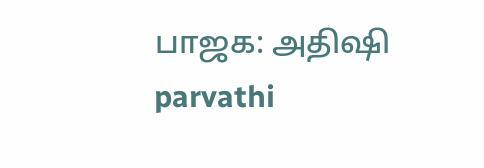பாஜக: அதிஷி
parvathi